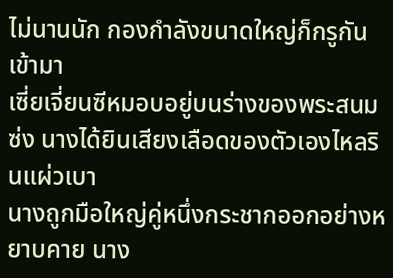ไม่นานนัก กองกำลังขนาดใหญ่ก็กรูกันเข้ามา
เซี่ยเจี่ยนซีหมอบอยู่บนร่างของพระสนมซ่ง นางได้ยินเสียงเลือดของตัวเองไหลรินแผ่วเบา
นางถูกมือใหญ่คู่หนึ่งกระชากออกอย่างหยาบคาย นาง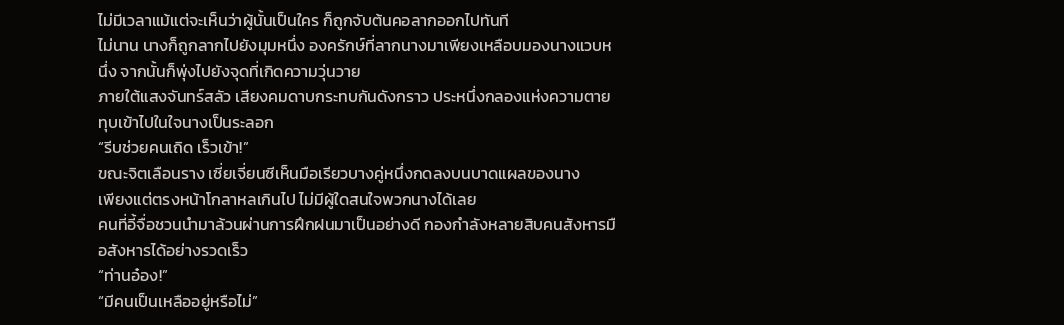ไม่มีเวลาแม้แต่จะเห็นว่าผู้นั้นเป็นใคร ก็ถูกจับต้นคอลากออกไปทันที
ไม่นาน นางก็ถูกลากไปยังมุมหนึ่ง องครักษ์ที่ลากนางมาเพียงเหลือบมองนางแวบหนึ่ง จากนั้นก็พุ่งไปยังจุดที่เกิดความวุ่นวาย
ภายใต้แสงจันทร์สลัว เสียงคมดาบกระทบกันดังกราว ประหนึ่งกลองแห่งความตาย ทุบเข้าไปในใจนางเป็นระลอก
“รีบช่วยคนเถิด เร็วเข้า!”
ขณะจิตเลือนราง เซี่ยเจี่ยนซีเห็นมือเรียวบางคู่หนึ่งกดลงบนบาดแผลของนาง
เพียงแต่ตรงหน้าโกลาหลเกินไป ไม่มีผู้ใดสนใจพวกนางได้เลย
คนที่อี้จื่อชวนนำมาล้วนผ่านการฝึกฝนมาเป็นอย่างดี กองกำลังหลายสิบคนสังหารมือสังหารได้อย่างรวดเร็ว
“ท่านอ๋อง!”
“มีคนเป็นเหลืออยู่หรือไม่”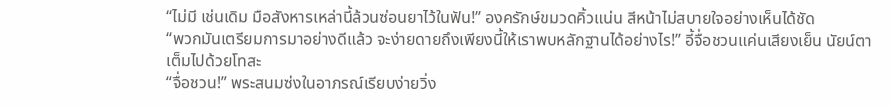“ไม่มี เช่นเดิม มือสังหารเหล่านี้ล้วนซ่อนยาไว้ในฟัน!” องครักษ์ขมวดคิ้วแน่น สีหน้าไม่สบายใจอย่างเห็นได้ชัด
“พวกมันเตรียมการมาอย่างดีแล้ว จะง่ายดายถึงเพียงนี้ให้เราพบหลักฐานได้อย่างไร!” อี้จื่อชวนแค่นเสียงเย็น นัยน์ตาเต็มไปด้วยโทสะ
“จื่อชวน!” พระสนมซ่งในอาภรณ์เรียบง่ายวิ่ง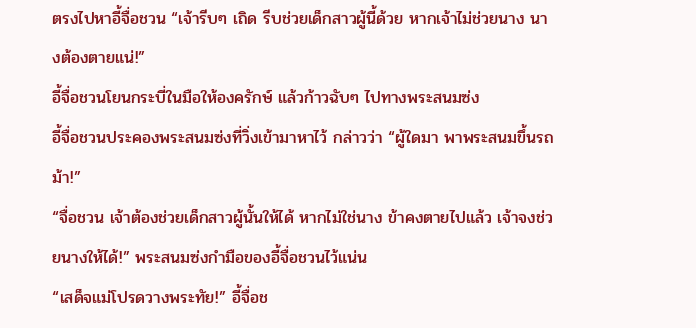ตรงไปหาอี้จื่อชวน “เจ้ารีบๆ เถิด รีบช่วยเด็กสาวผู้นี้ด้วย หากเจ้าไม่ช่วยนาง นางต้องตายแน่!”
อี้จื่อชวนโยนกระบี่ในมือให้องครักษ์ แล้วก้าวฉับๆ ไปทางพระสนมซ่ง
อี้จื่อชวนประคองพระสนมซ่งที่วิ่งเข้ามาหาไว้ กล่าวว่า “ผู้ใดมา พาพระสนมขึ้นรถม้า!”
“จื่อชวน เจ้าต้องช่วยเด็กสาวผู้นั้นให้ได้ หากไม่ใช่นาง ข้าคงตายไปแล้ว เจ้าจงช่วยนางให้ได้!” พระสนมซ่งกำมือของอี้จื่อชวนไว้แน่น
“เสด็จแม่โปรดวางพระทัย!” อี้จื่อช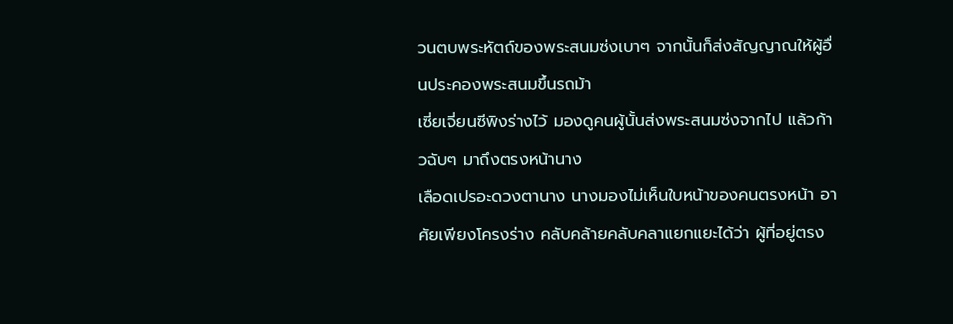วนตบพระหัตถ์ของพระสนมซ่งเบาๆ จากนั้นก็ส่งสัญญาณให้ผู้อื่นประคองพระสนมขึ้นรถม้า
เซี่ยเจี่ยนซีพิงร่างไว้ มองดูคนผู้นั้นส่งพระสนมซ่งจากไป แล้วก้าวฉับๆ มาถึงตรงหน้านาง
เลือดเปรอะดวงตานาง นางมองไม่เห็นใบหน้าของคนตรงหน้า อาศัยเพียงโครงร่าง คลับคล้ายคลับคลาแยกแยะได้ว่า ผู้ที่อยู่ตรง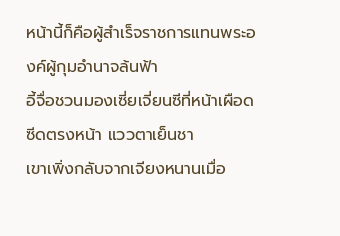หน้านี้ก็คือผู้สำเร็จราชการแทนพระองค์ผู้กุมอำนาจล้นฟ้า
อี้จื่อชวนมองเซี่ยเจี่ยนซีที่หน้าเผือดซีดตรงหน้า แววตาเย็นชา
เขาเพิ่งกลับจากเจียงหนานเมื่อ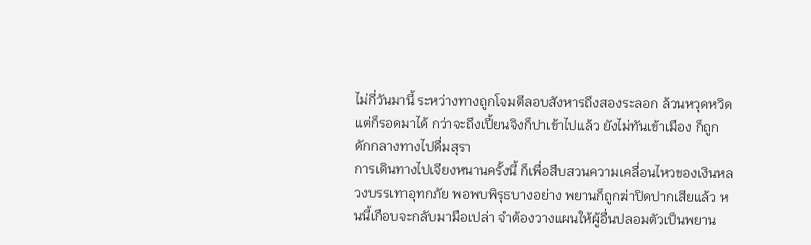ไม่กี่วันมานี้ ระหว่างทางถูกโจมตีลอบสังหารถึงสองระลอก ล้วนหวุดหวิดแต่ก็รอดมาได้ กว่าจะถึงเปี้ยนจิงก็ปาเข้าไปแล้ว ยังไม่ทันเข้าเมือง ก็ถูกดักกลางทางไปดื่มสุรา
การเดินทางไปเจียงหนานครั้งนี้ ก็เพื่อสืบสวนความเคลื่อนไหวของเงินหลวงบรรเทาอุทกภัย พอพบพิรุธบางอย่าง พยานก็ถูกฆ่าปิดปากเสียแล้ว หนนี้เกือบจะกลับมามือเปล่า จำต้องวางแผนให้ผู้อื่นปลอมตัวเป็นพยาน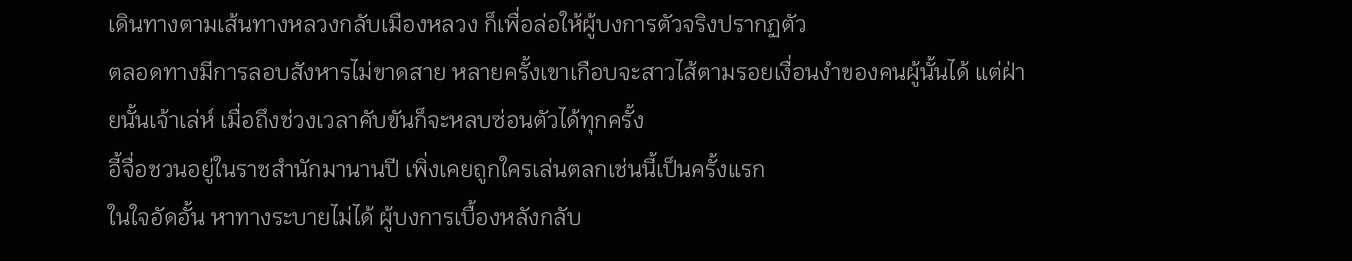เดินทางตามเส้นทางหลวงกลับเมืองหลวง ก็เพื่อล่อให้ผู้บงการตัวจริงปรากฏตัว
ตลอดทางมีการลอบสังหารไม่ขาดสาย หลายครั้งเขาเกือบจะสาวไส้ตามรอยเงื่อนงำของคนผู้นั้นได้ แต่ฝ่ายนั้นเจ้าเล่ห์ เมื่อถึงช่วงเวลาคับขันก็จะหลบซ่อนตัวได้ทุกครั้ง
อี้จื่อชวนอยู่ในราชสำนักมานานปี เพิ่งเคยถูกใครเล่นตลกเช่นนี้เป็นครั้งแรก
ในใจอัดอั้น หาทางระบายไม่ได้ ผู้บงการเบื้องหลังกลับ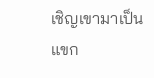เชิญเขามาเป็นแขก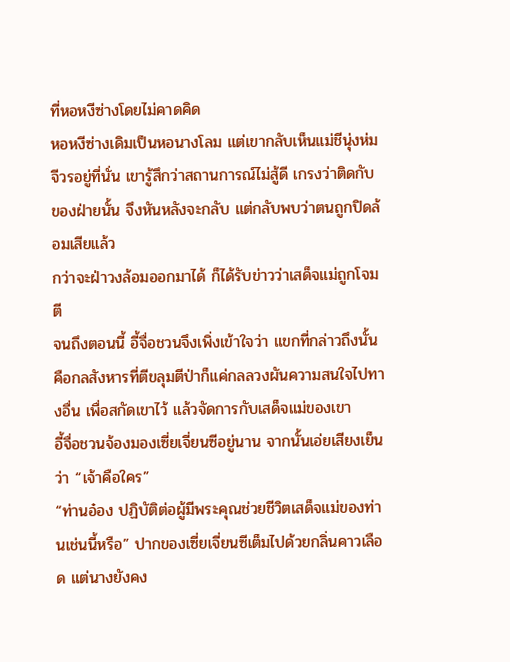ที่หอหงีซ่างโดยไม่คาดคิด
หอหงีซ่างเดิมเป็นหอนางโลม แต่เขากลับเห็นแม่ชีนุ่งห่มจีวรอยู่ที่นั่น เขารู้สึกว่าสถานการณ์ไม่สู้ดี เกรงว่าติดกับของฝ่ายนั้น จึงหันหลังจะกลับ แต่กลับพบว่าตนถูกปิดล้อมเสียแล้ว
กว่าจะฝ่าวงล้อมออกมาได้ ก็ได้รับข่าวว่าเสด็จแม่ถูกโจมตี
จนถึงตอนนี้ อี้จื่อชวนจึงเพิ่งเข้าใจว่า แขกที่กล่าวถึงนั้นคือกลสังหารที่ตีขลุมตีป่าก็แค่กลลวงผันความสนใจไปทางอื่น เพื่อสกัดเขาไว้ แล้วจัดการกับเสด็จแม่ของเขา
อี้จื่อชวนจ้องมองเซี่ยเจี่ยนซีอยู่นาน จากนั้นเอ่ยเสียงเย็นว่า “เจ้าคือใคร”
“ท่านอ๋อง ปฏิบัติต่อผู้มีพระคุณช่วยชีวิตเสด็จแม่ของท่านเช่นนี้หรือ” ปากของเซี่ยเจี่ยนซีเต็มไปด้วยกลิ่นคาวเลือด แต่นางยังคง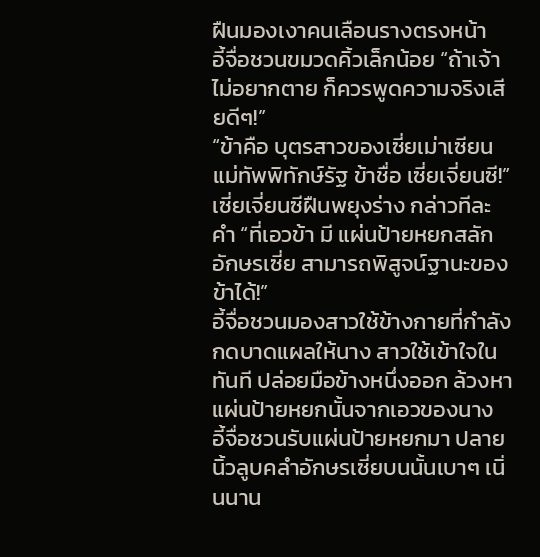ฝืนมองเงาคนเลือนรางตรงหน้า
อี้จื่อชวนขมวดคิ้วเล็กน้อย “ถ้าเจ้าไม่อยากตาย ก็ควรพูดความจริงเสียดีๆ!”
“ข้าคือ บุตรสาวของเซี่ยเม่าเซียนแม่ทัพพิทักษ์รัฐ ข้าชื่อ เซี่ยเจี่ยนซี!” เซี่ยเจี่ยนซีฝืนพยุงร่าง กล่าวทีละคำ “ที่เอวข้า มี แผ่นป้ายหยกสลักอักษรเซี่ย สามารถพิสูจน์ฐานะของข้าได้!”
อี้จื่อชวนมองสาวใช้ข้างกายที่กำลังกดบาดแผลให้นาง สาวใช้เข้าใจในทันที ปล่อยมือข้างหนึ่งออก ล้วงหาแผ่นป้ายหยกนั้นจากเอวของนาง
อี้จื่อชวนรับแผ่นป้ายหยกมา ปลายนิ้วลูบคลำอักษรเซี่ยบนนั้นเบาๆ เนิ่นนาน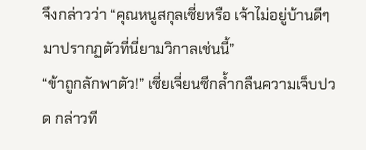จึงกล่าวว่า “คุณหนูสกุลเซี่ยหรือ เจ้าไม่อยู่บ้านดีๆ มาปรากฏตัวที่นี่ยามวิกาลเช่นนี้”
“ข้าถูกลักพาตัว!” เซี่ยเจี่ยนซีกล้ำกลืนความเจ็บปวด กล่าวที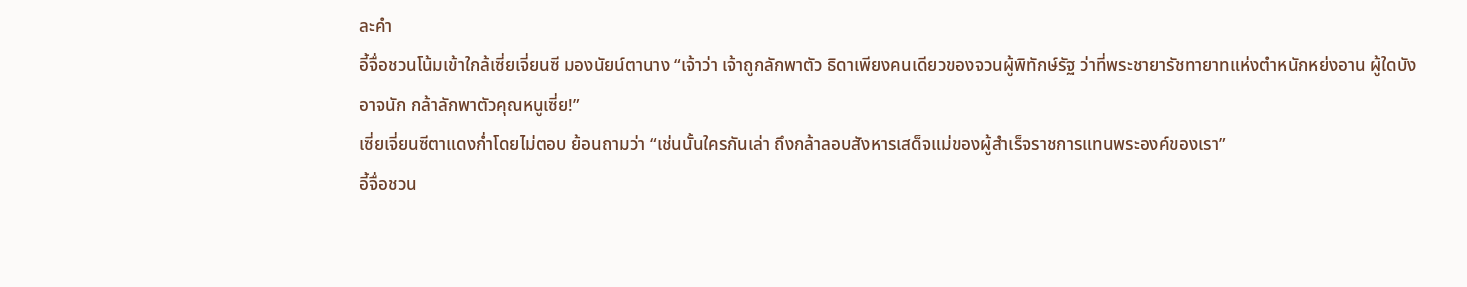ละคำ
อี้จื่อชวนโน้มเข้าใกล้เซี่ยเจี่ยนซี มองนัยน์ตานาง “เจ้าว่า เจ้าถูกลักพาตัว ธิดาเพียงคนเดียวของจวนผู้พิทักษ์รัฐ ว่าที่พระชายารัชทายาทแห่งตำหนักหย่งอาน ผู้ใดบังอาจนัก กล้าลักพาตัวคุณหนูเซี่ย!”
เซี่ยเจี่ยนซีตาแดงก่ำโดยไม่ตอบ ย้อนถามว่า “เช่นนั้นใครกันเล่า ถึงกล้าลอบสังหารเสด็จแม่ของผู้สำเร็จราชการแทนพระองค์ของเรา”
อี้จื่อชวน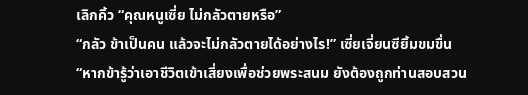เลิกคิ้ว “คุณหนูเซี่ย ไม่กลัวตายหรือ”
“กลัว ข้าเป็นคน แล้วจะไม่กลัวตายได้อย่างไร!” เซี่ยเจี่ยนซียิ้มขมขื่น “หากข้ารู้ว่าเอาชีวิตเข้าเสี่ยงเพื่อช่วยพระสนม ยังต้องถูกท่านสอบสวน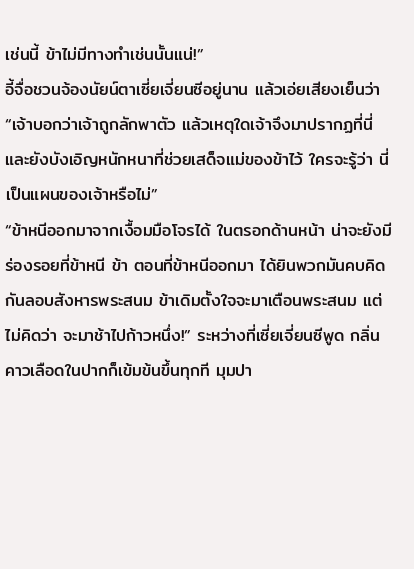เช่นนี้ ข้าไม่มีทางทำเช่นนั้นแน่!”
อี้จื่อชวนจ้องนัยน์ตาเซี่ยเจี่ยนซีอยู่นาน แล้วเอ่ยเสียงเย็นว่า “เจ้าบอกว่าเจ้าถูกลักพาตัว แล้วเหตุใดเจ้าจึงมาปรากฏที่นี่ และยังบังเอิญหนักหนาที่ช่วยเสด็จแม่ของข้าไว้ ใครจะรู้ว่า นี่เป็นแผนของเจ้าหรือไม่”
“ข้าหนีออกมาจากเงื้อมมือโจรได้ ในตรอกด้านหน้า น่าจะยังมีร่องรอยที่ข้าหนี ข้า ตอนที่ข้าหนีออกมา ได้ยินพวกมันคบคิดกันลอบสังหารพระสนม ข้าเดิมตั้งใจจะมาเตือนพระสนม แต่ไม่คิดว่า จะมาช้าไปก้าวหนึ่ง!” ระหว่างที่เซี่ยเจี่ยนซีพูด กลิ่นคาวเลือดในปากก็เข้มข้นขึ้นทุกที มุมปา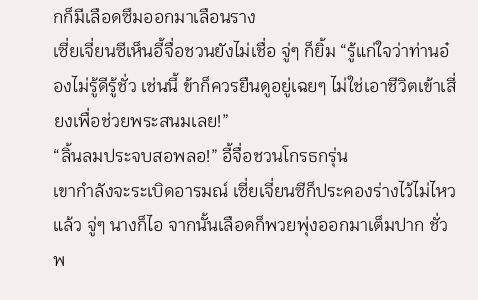กก็มีเลือดซึมออกมาเลือนราง
เซี่ยเจี่ยนซีเห็นอี้จื่อชวนยังไม่เชื่อ จู่ๆ ก็ยิ้ม “รู้แก่ใจว่าท่านอ๋องไม่รู้ดีรู้ชั่ว เช่นนี้ ข้าก็ควรยืนดูอยู่เฉยๆ ไม่ใช่เอาชีวิตเข้าเสี่ยงเพื่อช่วยพระสนมเลย!”
“ลิ้นลมประจบสอพลอ!” อี้จื่อชวนโกรธกรุ่น
เขากำลังจะระเบิดอารมณ์ เซี่ยเจี่ยนซีก็ประคองร่างไว้ไม่ไหวแล้ว จู่ๆ นางก็ไอ จากนั้นเลือดก็พวยพุ่งออกมาเต็มปาก ชั่วพ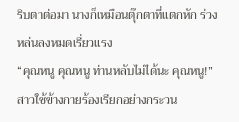ริบตาต่อมา นางก็เหมือนตุ๊กตาที่แตกหัก ร่วงหล่นลงหมดเรี่ยวแรง
“คุณหนู คุณหนู ท่านหลับไม่ได้นะ คุณหนู!” สาวใช้ข้างกายร้องเรียกอย่างกระวน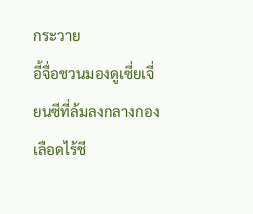กระวาย
อี้จื่อชวนมองดูเซี่ยเจี่ยนซีที่ล้มลงกลางกองเลือดไร้ชี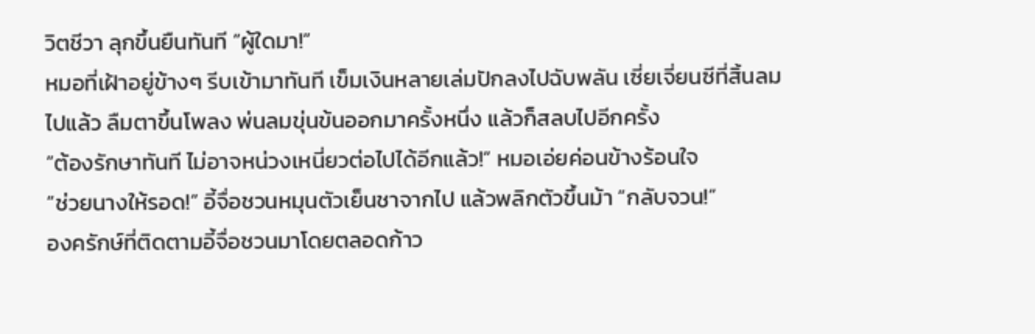วิตชีวา ลุกขึ้นยืนทันที “ผู้ใดมา!”
หมอที่เฝ้าอยู่ข้างๆ รีบเข้ามาทันที เข็มเงินหลายเล่มปักลงไปฉับพลัน เซี่ยเจี่ยนซีที่สิ้นลมไปแล้ว ลืมตาขึ้นโพลง พ่นลมขุ่นข้นออกมาครั้งหนึ่ง แล้วก็สลบไปอีกครั้ง
“ต้องรักษาทันที ไม่อาจหน่วงเหนี่ยวต่อไปได้อีกแล้ว!” หมอเอ่ยค่อนข้างร้อนใจ
“ช่วยนางให้รอด!” อี้จื่อชวนหมุนตัวเย็นชาจากไป แล้วพลิกตัวขึ้นม้า “กลับจวน!”
องครักษ์ที่ติดตามอี้จื่อชวนมาโดยตลอดก้าว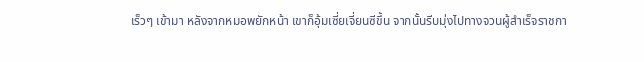เร็วๆ เข้ามา หลังจากหมอพยักหน้า เขาก็อุ้มเซี่ยเจี่ยนซีขึ้น จากนั้นรีบมุ่งไปทางจวนผู้สำเร็จราชกา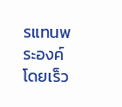รแทนพระองค์โดยเร็ว